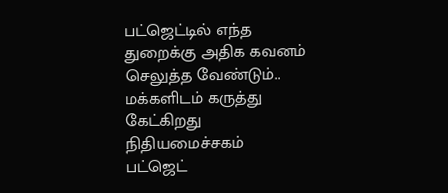பட்ஜெட்டில் எந்த துறைக்கு அதிக கவனம் செலுத்த வேண்டும்.. மக்களிடம் கருத்து கேட்கிறது நிதியமைச்சகம்
பட்ஜெட்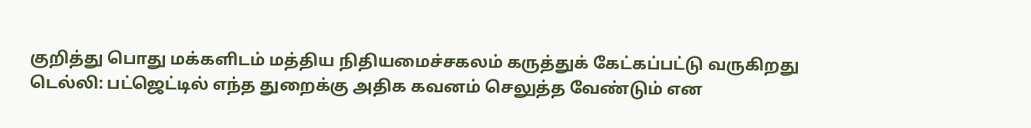குறித்து பொது மக்களிடம் மத்திய நிதியமைச்சகலம் கருத்துக் கேட்கப்பட்டு வருகிறது
டெல்லி: பட்ஜெட்டில் எந்த துறைக்கு அதிக கவனம் செலுத்த வேண்டும் என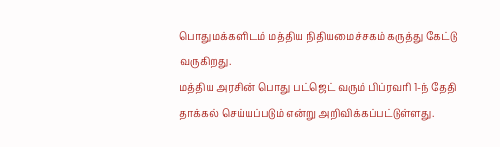பொதுமக்களிடம் மத்திய நிதியமைச்சகம் கருத்து கேட்டு வருகிறது.
மத்திய அரசின் பொது பட்ஜெட் வரும் பிப்ரவரி 1-ந் தேதி தாக்கல் செய்யப்படும் என்று அறிவிக்கப்பட்டுள்ளது.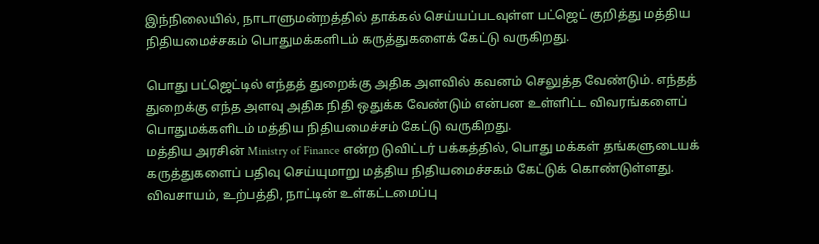இந்நிலையில், நாடாளுமன்றத்தில் தாக்கல் செய்யப்படவுள்ள பட்ஜெட் குறித்து மத்திய நிதியமைச்சகம் பொதுமக்களிடம் கருத்துகளைக் கேட்டு வருகிறது.

பொது பட்ஜெட்டில் எந்தத் துறைக்கு அதிக அளவில் கவனம் செலுத்த வேண்டும். எந்தத் துறைக்கு எந்த அளவு அதிக நிதி ஒதுக்க வேண்டும் என்பன உள்ளிட்ட விவரங்களைப் பொதுமக்களிடம் மத்திய நிதியமைச்சம் கேட்டு வருகிறது.
மத்திய அரசின் Ministry of Finance என்ற டுவிட்டர் பக்கத்தில், பொது மக்கள் தங்களுடையக் கருத்துகளைப் பதிவு செய்யுமாறு மத்திய நிதியமைச்சகம் கேட்டுக் கொண்டுள்ளது.
விவசாயம், உற்பத்தி, நாட்டின் உள்கட்டமைப்பு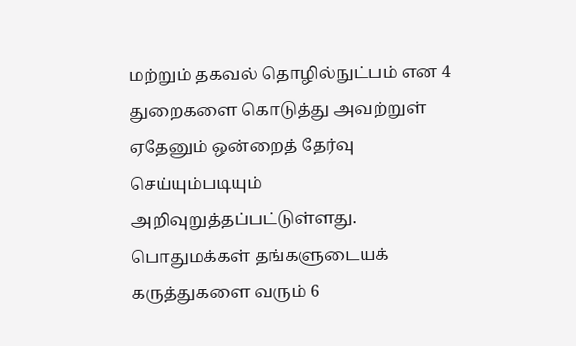மற்றும் தகவல் தொழில்நுட்பம் என 4 துறைகளை கொடுத்து அவற்றுள் ஏதேனும் ஒன்றைத் தேர்வு செய்யும்படியும் அறிவுறுத்தப்பட்டுள்ளது.
பொதுமக்கள் தங்களுடையக் கருத்துகளை வரும் 6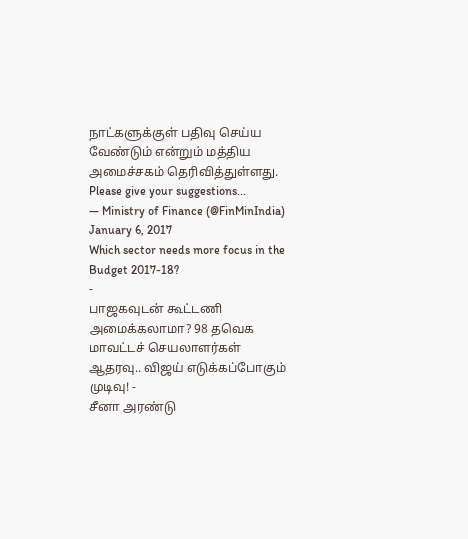நாட்களுக்குள் பதிவு செய்ய வேண்டும் என்றும் மத்திய அமைச்சகம் தெரிவித்துள்ளது.
Please give your suggestions...
— Ministry of Finance (@FinMinIndia) January 6, 2017
Which sector needs more focus in the Budget 2017-18?
-
பாஜகவுடன் கூட்டணி அமைக்கலாமா? 98 தவெக மாவட்டச் செயலாளர்கள் ஆதரவு.. விஜய் எடுக்கப்போகும் முடிவு! -
சீனா அரண்டு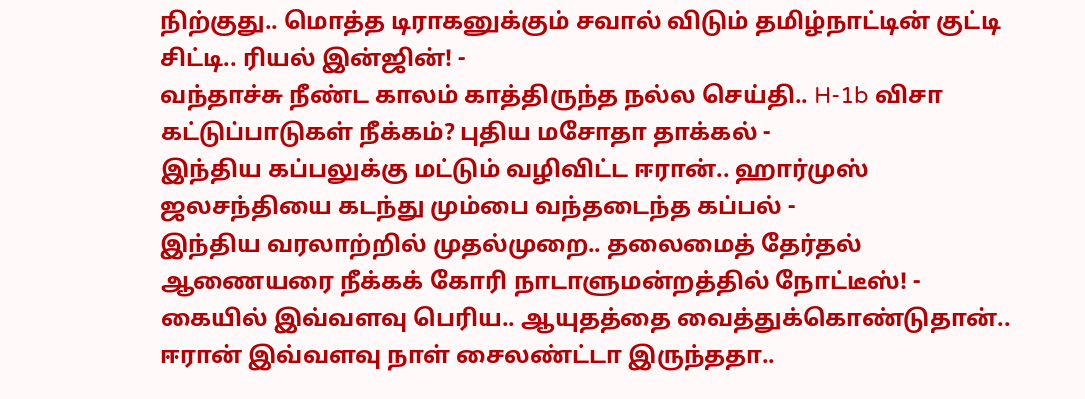நிற்குது.. மொத்த டிராகனுக்கும் சவால் விடும் தமிழ்நாட்டின் குட்டி சிட்டி.. ரியல் இன்ஜின்! -
வந்தாச்சு நீண்ட காலம் காத்திருந்த நல்ல செய்தி.. H-1b விசா கட்டுப்பாடுகள் நீக்கம்? புதிய மசோதா தாக்கல் -
இந்திய கப்பலுக்கு மட்டும் வழிவிட்ட ஈரான்.. ஹார்முஸ் ஜலசந்தியை கடந்து மும்பை வந்தடைந்த கப்பல் -
இந்திய வரலாற்றில் முதல்முறை.. தலைமைத் தேர்தல் ஆணையரை நீக்கக் கோரி நாடாளுமன்றத்தில் நோட்டீஸ்! -
கையில் இவ்வளவு பெரிய.. ஆயுதத்தை வைத்துக்கொண்டுதான்.. ஈரான் இவ்வளவு நாள் சைலண்ட்டா இருந்ததா..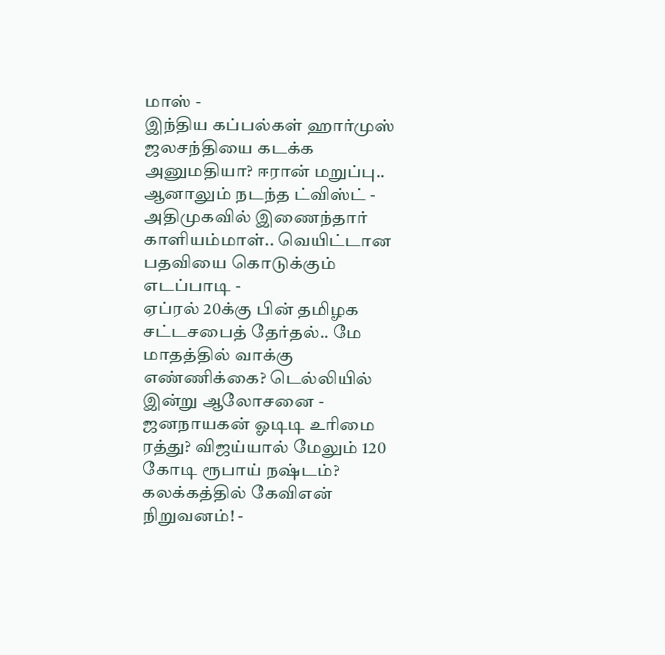மாஸ் -
இந்திய கப்பல்கள் ஹார்முஸ் ஜலசந்தியை கடக்க அனுமதியா? ஈரான் மறுப்பு.. ஆனாலும் நடந்த ட்விஸ்ட் -
அதிமுகவில் இணைந்தார் காளியம்மாள்.. வெயிட்டான பதவியை கொடுக்கும் எடப்பாடி -
ஏப்ரல் 20க்கு பின் தமிழக சட்டசபைத் தேர்தல்.. மே மாதத்தில் வாக்கு எண்ணிக்கை? டெல்லியில் இன்று ஆலோசனை -
ஜனநாயகன் ஓடிடி உரிமை ரத்து? விஜய்யால் மேலும் 120 கோடி ரூபாய் நஷ்டம்? கலக்கத்தில் கேவிஎன் நிறுவனம்! -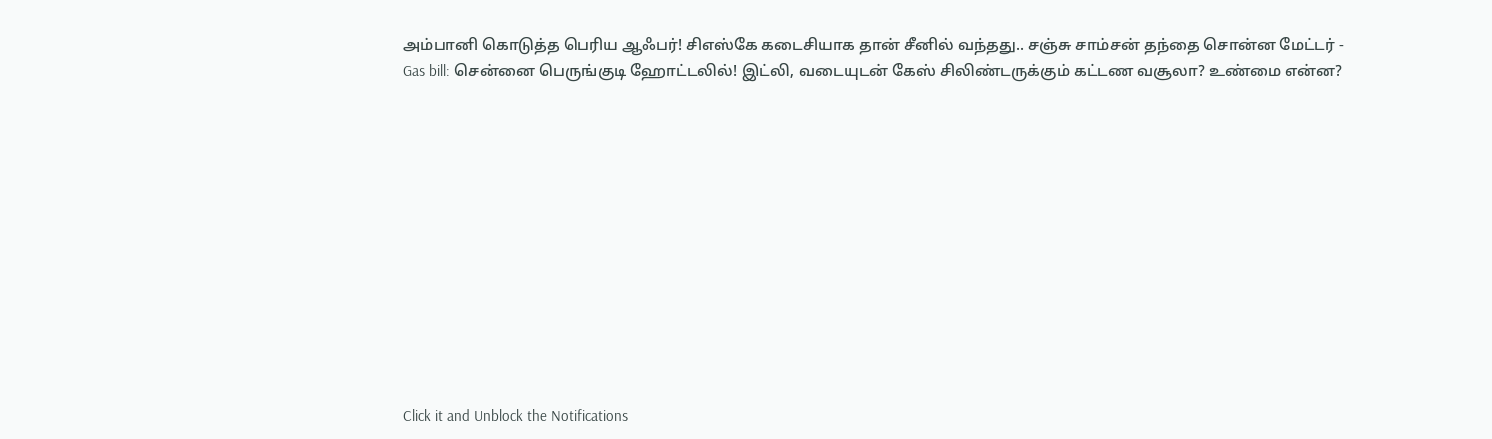அம்பானி கொடுத்த பெரிய ஆஃபர்! சிஎஸ்கே கடைசியாக தான் சீனில் வந்தது.. சஞ்சு சாம்சன் தந்தை சொன்ன மேட்டர் -
Gas bill: சென்னை பெருங்குடி ஹோட்டலில்! இட்லி, வடையுடன் கேஸ் சிலிண்டருக்கும் கட்டண வசூலா? உண்மை என்ன?












Click it and Unblock the Notifications